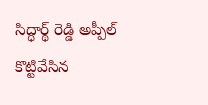సిద్ధార్థ్ రెడ్డి అప్పీల్‌ కొట్టివేసిన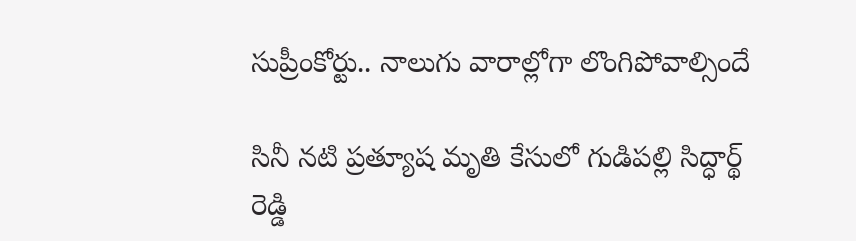సుప్రీంకోర్టు.. నాలుగు వారాల్లోగా లొంగిపోవాల్సిందే

సినీ నటి ప్రత్యూష మృతి కేసులో గుడిపల్లి సిద్ధార్థ్ రెడ్డి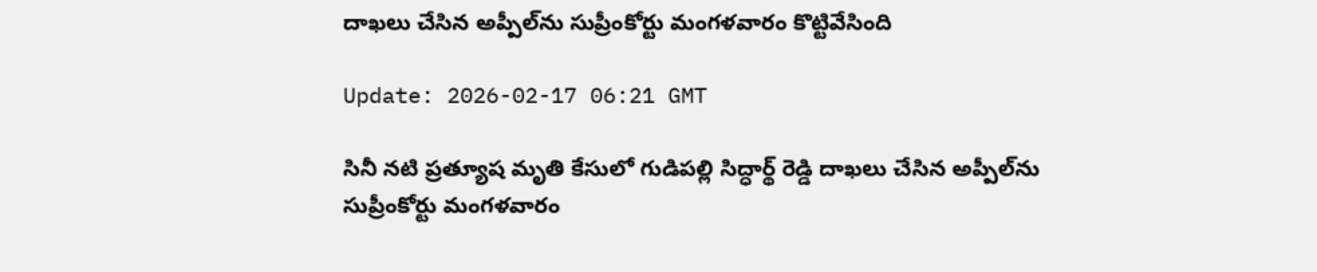దాఖలు చేసిన అప్పీల్‌ను సుప్రీంకోర్టు మంగళవారం కొట్టివేసింది

Update: 2026-02-17 06:21 GMT

సినీ నటి ప్రత్యూష మృతి కేసులో గుడిపల్లి సిద్ధార్థ్ రెడ్డి దాఖలు చేసిన అప్పీల్‌ను సుప్రీంకోర్టు మంగళవారం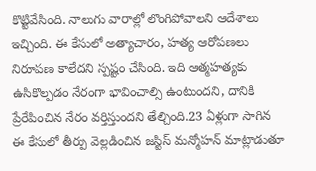కొట్టివేసింది. నాలుగు వారాల్లో లొంగిపోవాలని ఆదేశాలు ఇచ్చింది. ఈ కేసులో అత్యాచారం, హత్య ఆరోపణలు నిరూపణ కాలేదని స్పష్టం చేసింది. ఇది ఆత్మహత్యకు ఉసికొల్పడం నేరంగా భావించాల్సి ఉంటుందని, దానికి ప్రేరేపించిన నేరం వర్తిస్తుందని తేల్చింది.23 ఏళ్లుగా సాగిన ఈ కేసులో తీర్పు వెల్లడించిన జస్టిస్ మన్మోహన్ మాట్లాడుతూ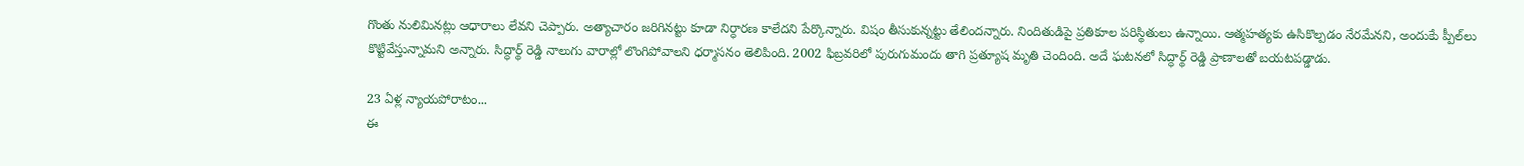గొంతు నులిమినట్లు ఆధారాలు లేవని చెప్పారు. అత్యాచారం జరిగినట్టు కూడా నిర్ధారణ కాలేదని పేర్కొన్నారు. విషం తీసుకున్నట్టు తేలిందన్నారు. నిందితుడిపై ప్రతికూల పరిస్థితులు ఉన్నాయి. ఆత్మహత్యకు ఉసికొల్పడం నేరమేనని, అందుకేు ప్పీల్‌లు కొట్టివేస్తున్నామని అన్నారు. సిద్ధార్థ్ రెడ్డి నాలుగు వారాల్లో లొంగిపోవాలని ధర్మాసనం తెలిపింది. 2002 ఫిబ్రవరిలో పురుగుమందు తాగి ప్రత్యూష మృతి చెందింది. అదే ఘటనలో సిద్ధార్థ్ రెడ్డి ప్రాణాలతో బయటపడ్డాడు.

23 ఏళ్ల న్యాయపోరాటం...
ఈ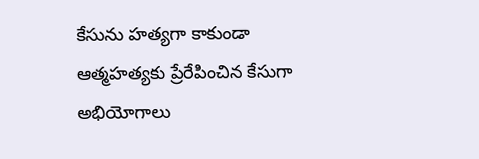కేసును హత్యగా కాకుండా ఆత్మహత్యకు ప్రేరేపించిన కేసుగా అభియోగాలు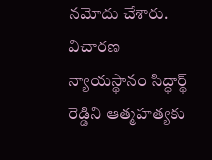నమోదు చేశారు. విచారణ న్యాయస్థానం సిద్ధార్థ్ రెడ్డిని ఆత్మహత్యకు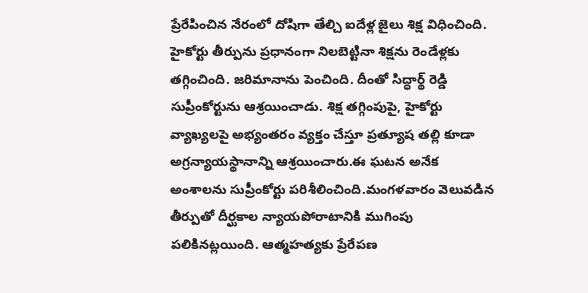ప్రేరేపించిన నేరంలో దోషిగా తేల్చి ఐదేళ్ల జైలు శిక్ష విధించింది. హైకోర్టు తీర్పును ప్రధానంగా నిలబెట్టినా శిక్షను రెండేళ్లకు తగ్గించింది. జరిమానాను పెంచింది. దీంతో సిద్ధార్థ్ రెడ్డి సుప్రీంకోర్టును ఆశ్రయించాడు. శిక్ష తగ్గింపుపై, హైకోర్టు వ్యాఖ్యలపై అభ్యంతరం వ్యక్తం చేస్తూ ప్రత్యూష తల్లి కూడా అగ్రన్యాయస్థానాన్ని ఆశ్రయించారు.ఈ ఘటన అనేక అంశాలను సుప్రీంకోర్టు పరిశీలించింది.మంగళవారం వెలువడిన తీర్పుతో దీర్ఘకాల న్యాయపోరాటానికి ముగింపు పలికినట్లయింది. ఆత్మహత్యకు ప్రేరేపణ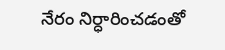నేరం నిర్ధారించడంతో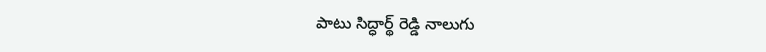పాటు సిద్ధార్థ్ రెడ్డి నాలుగు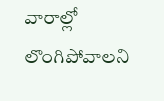వారాల్లో లొంగిపోవాలని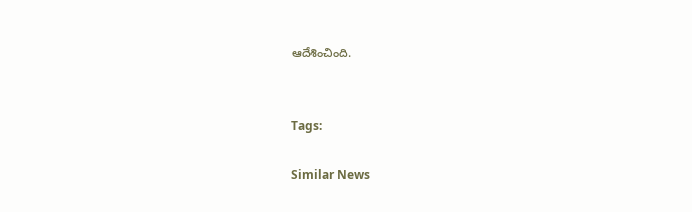ఆదేశించింది.


Tags:

Similar News